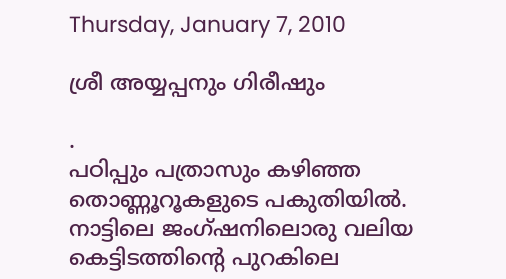Thursday, January 7, 2010

ശ്രീ അയ്യപ്പനും ഗിരീഷും

.
പഠിപ്പും പത്രാസും കഴിഞ്ഞ തൊണ്ണൂറൂകളുടെ പകുതിയില്‍. നാട്ടിലെ ജംഗ്ഷനിലൊരു വലിയ കെട്ടിടത്തിന്റെ പുറകിലെ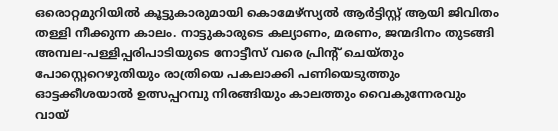ഒരൊറ്റമുറിയില്‍ കൂട്ടുകാരുമായി കൊമേഴ്സ്യല്‍ ആര്‍ട്ടിസ്റ്റ് ആയി ജിവിതം തള്ളി നീക്കുന്ന കാലം. നാട്ടുകാരുടെ കല്യാണം, മരണം, ജന്മദിനം തുടങ്ങി അമ്പല-പള്ളിപ്പരിപാടിയുടെ നോട്ടീസ് വരെ പ്രിന്റ് ചെയ്തും പോസ്റ്റെറെഴുതിയും രാത്രിയെ പകലാക്കി പണിയെടുത്തും ഓട്ടക്കീശയാല്‍ ഉത്സപ്പറമ്പു നിരങ്ങിയും കാലത്തും വൈകുന്നേരവും വായ്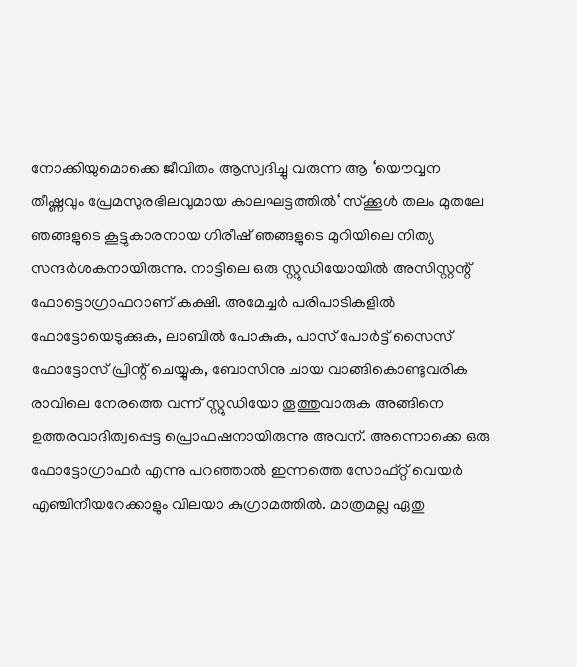നോക്കിയുമൊക്കെ ജീവിതം ആസ്വദിച്ചു വരുന്ന ആ ‘യൌവ്വന തീഷ്ണവും പ്രേമസുരഭിലവുമായ കാലഘട്ടത്തില്‍‘ സ്ക്കൂള്‍ തലം മുതലേ ഞങ്ങളുടെ കൂട്ടുകാരനായ ഗിരീഷ് ഞങ്ങളുടെ മുറിയിലെ നിത്യ സന്ദര്‍ശകനായിരുന്നു. നാട്ടിലെ ഒരു സ്റ്റുഡിയോയില്‍ അസിസ്റ്റന്റ് ഫോട്ടൊഗ്രാഫറാണ് കക്ഷി. അമേച്ചര്‍ പരിപാടികളില്‍ ഫോട്ടോയെടുക്കുക, ലാബില്‍ പോകുക, പാസ് പോര്‍ട്ട് സൈസ് ഫോട്ടോസ് പ്രിന്റ് ചെയ്യുക, ബോസിനു ചായ വാങ്ങികൊണ്ടുവരിക രാവിലെ നേരത്തെ വന്ന് സ്റ്റുഡിയോ തൂത്തുവാരുക അങ്ങിനെ ഉത്തരവാദിത്വപ്പെട്ട പ്രൊഫഷനായിരുന്നു അവന്. അന്നൊക്കെ ഒരു ഫോട്ടോഗ്രാഫര്‍ എന്നു പറഞ്ഞാല്‍ ഇന്നത്തെ സോഫ്റ്റ് വെയര്‍ എഞ്ചിനീയറേക്കാളും വിലയാ കുഗ്രാമത്തില്‍. മാത്രമല്ല ഏതു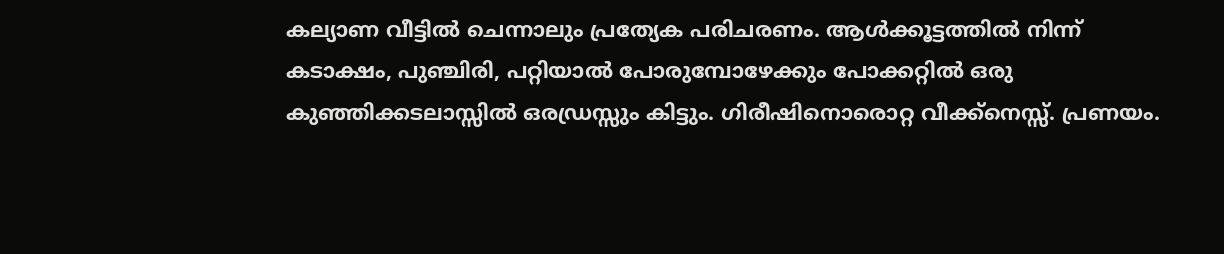കല്യാണ വീട്ടില്‍ ചെന്നാലും പ്രത്യേക പരിചരണം. ആള്‍ക്കൂട്ടത്തില്‍ നിന്ന് കടാക്ഷം, പുഞ്ചിരി, പറ്റിയാല്‍ പോരുമ്പോഴേക്കും പോക്കറ്റില്‍ ഒരു കുഞ്ഞിക്കടലാസ്സില്‍ ഒരഡ്രസ്സും കിട്ടും. ഗിരീഷിനൊരൊറ്റ വീക്ക്നെസ്സ്. പ്രണയം.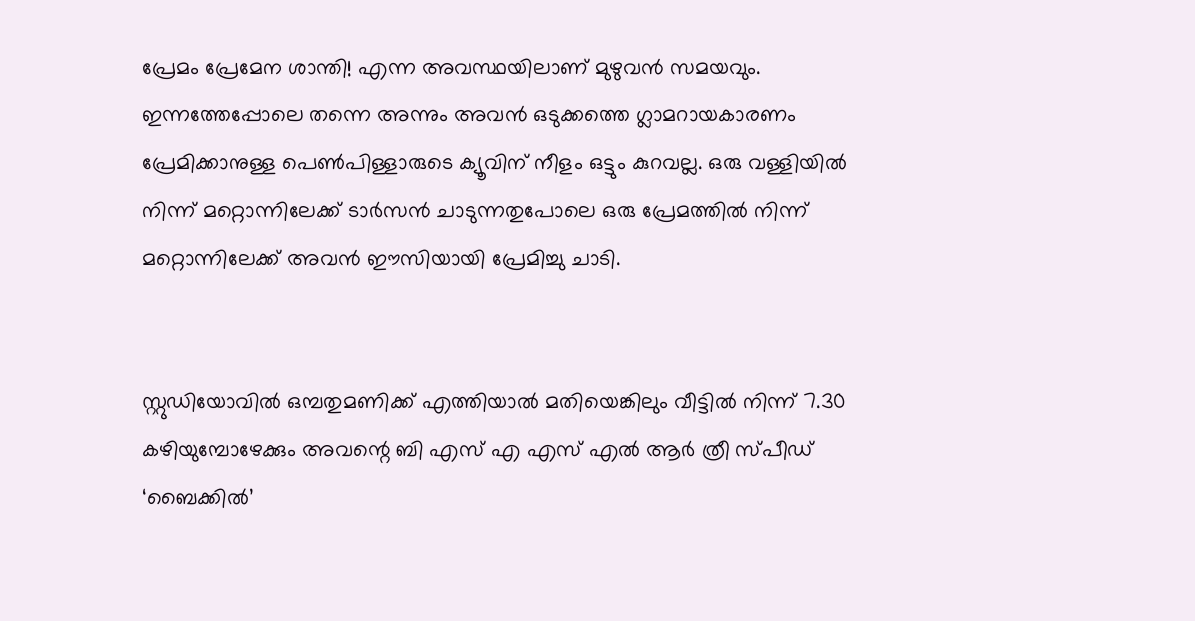പ്രേമം പ്രേമേന ശാന്തി! എന്ന അവസ്ഥയിലാണ് മുഴുവന്‍ സമയവും. ഇന്നത്തേപ്പോലെ തന്നെ അന്നും അവന്‍ ഒടുക്കത്തെ ഗ്ലാമറായകാരണം പ്രേമിക്കാനുള്ള പെണ്‍പിള്ളാരുടെ ക്യൂവിന് നീളം ഒട്ടും കുറവല്ല. ഒരു വള്ളിയില്‍ നിന്ന് മറ്റൊന്നിലേക്ക് ടാര്‍സന്‍ ചാടുന്നതുപോലെ ഒരു പ്രേമത്തില്‍ നിന്ന് മറ്റൊന്നിലേക്ക് അവന്‍ ഈസിയായി പ്രേമിച്ചു ചാടി.


സ്റ്റുഡിയോവില്‍ ഒമ്പതുമണിക്ക് എത്തിയാല്‍ മതിയെങ്കിലും വീട്ടില്‍ നിന്ന് 7.30 കഴിയുമ്പോഴേക്കും അവന്റെ ബി എസ് എ എസ് എല്‍ ആര്‍ ത്രീ സ്പീഡ് ‘ബൈക്കില്‍’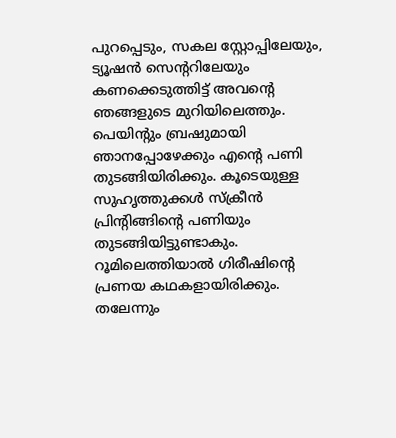പുറപ്പെടും, സകല സ്റ്റോപ്പിലേയും, ട്യൂഷന്‍ സെന്ററിലേയും കണക്കെടുത്തിട്ട് അവന്റെ ഞങ്ങളുടെ മുറിയിലെത്തും. പെയിന്റും ബ്രഷുമായി ഞാനപ്പോഴേക്കും എന്റെ പണി തുടങ്ങിയിരിക്കും. കൂടെയുള്ള സുഹൃത്തുക്കള്‍ സ്ക്രീന്‍ പ്രിന്റിങ്ങിന്റെ പണിയും തുടങ്ങിയിട്ടുണ്ടാകും. റൂമിലെത്തിയാല്‍ ഗിരീഷിന്റെ പ്രണയ കഥകളായിരിക്കും. തലേന്നും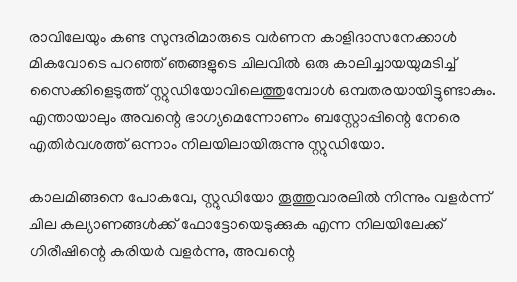രാവിലേയും കണ്ട സുന്ദരിമാരുടെ വര്‍ണന കാളിദാസനേക്കാള്‍ മികവോടെ പറഞ്ഞ് ഞങ്ങളുടെ ചിലവില്‍ ഒരു കാലിച്ചായയുമടിച്ച് സൈക്കിളെടുത്ത് സ്റ്റുഡിയോവിലെത്തുമ്പോള്‍ ഒമ്പതരയായിട്ടുണ്ടാകും. എന്തായാലും അവന്റെ ഭാ‍ഗ്യമെന്നോണം ബസ്റ്റോപ്പിന്റെ നേരെ എതിര്‍വശത്ത് ഒന്നാം നിലയിലായിരുന്നു സ്റ്റുഡിയോ.

കാലമിങ്ങനെ പോകവേ, സ്റ്റുഡിയോ തൂത്തുവാരലില്‍ നിന്നും വളര്‍ന്ന് ചില കല്യാണങ്ങള്‍ക്ക് ഫോട്ടോയെടുക്കുക എന്ന നിലയിലേക്ക് ഗിരീഷിന്റെ കരിയര്‍ വളര്‍ന്നു, അവന്റെ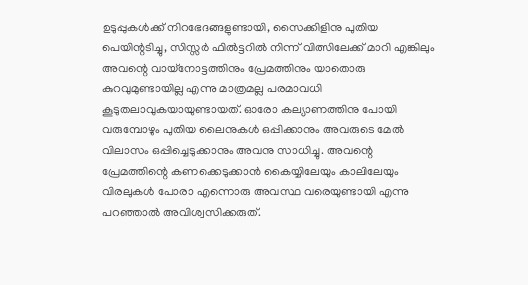ഉടുപ്പുകള്‍ക്ക് നിറഭേദങ്ങളുണ്ടായി, സൈക്കിളിനു പുതിയ പെയിന്റടിച്ചു, സിസ്സര്‍ ഫില്‍ട്ടറില്‍ നിന്ന് വിത്സിലേക്ക് മാറി എങ്കിലും അവന്റെ വായ്നോട്ടത്തിനും പ്രേമത്തിനും യാതൊരു കുറവുമുണ്ടായില്ല എന്നു മാത്രമല്ല പരമാവധി കൂടുതലാവുകയായുണ്ടായത്. ഓരോ കല്യാണത്തിനു പോയി വരുമ്പോഴും പുതിയ ലൈനുകള്‍ ഒപ്പിക്കാനും അവരുടെ മേല്‍ വിലാസം ഒപ്പിച്ചെടുക്കാനും അവനു സാധിച്ചു. അവന്റെ പ്രേമത്തിന്റെ കണക്കെടുക്കാന്‍ കൈയ്യിലേയും കാലിലേയും വിരലുകള്‍ പോരാ എന്നൊരു അവസ്ഥ വരെയുണ്ടായി എന്നു പറഞ്ഞാല്‍ അവിശ്വസിക്കരുത്.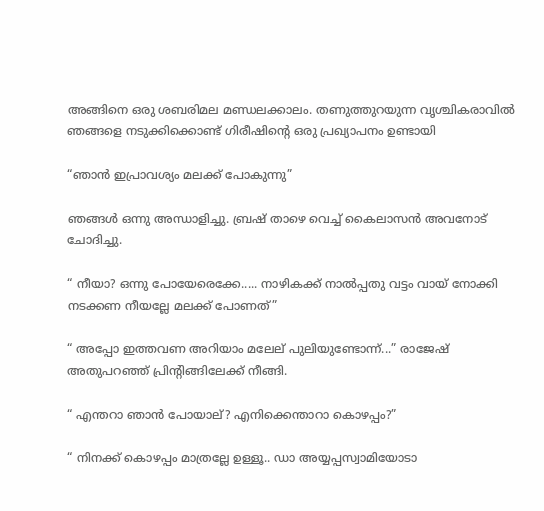അങ്ങിനെ ഒരു ശബരിമല മണ്ഡലക്കാലം. തണുത്തുറയുന്ന വൃശ്ചികരാവില്‍ ഞങ്ങളെ നടുക്കിക്കൊണ്ട് ഗിരീഷിന്റെ ഒരു പ്രഖ്യാപനം ഉണ്ടായി

“ഞാന്‍ ഇപ്രാവശ്യം മലക്ക് പോകുന്നു”

ഞങ്ങള്‍ ഒന്നു അന്ധാളിച്ചു. ബ്രഷ് താഴെ വെച്ച് കൈലാസന്‍ അവനോട് ചോദിച്ചു.

“ നീയാ? ഒന്നു പോയേരെക്കേ..... നാഴികക്ക് നാല്‍പ്പതു വട്ടം വായ് നോക്കി നടക്കണ നീയല്ലേ മലക്ക് പോണത്”

“ അപ്പോ ഇത്തവണ അറിയാം മലേല് പുലിയുണ്ടോന്ന്...” രാജേഷ് അതുപറഞ്ഞ് പ്രിന്റിങ്ങിലേക്ക് നീങ്ങി.

“ എന്തറാ ഞാന്‍ പോയാല്? എനിക്കെന്താറാ കൊഴപ്പം?”

“ നിനക്ക് കൊഴപ്പം മാത്രല്ലേ ഉള്ളൂ.. ഡാ അയ്യപ്പസ്വാമിയോടാ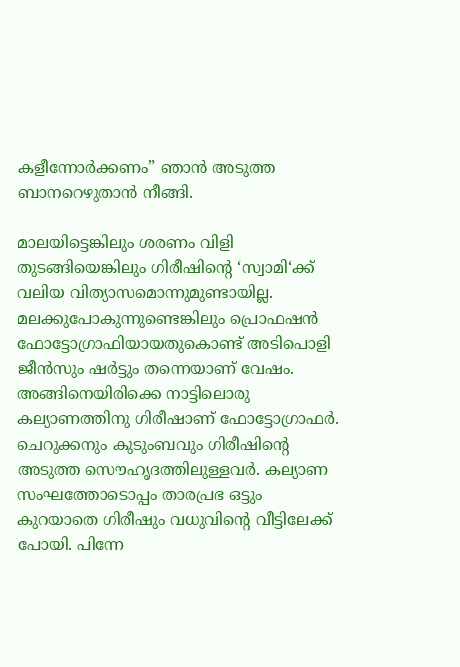കളീന്നോര്‍ക്കണം” ഞാന്‍ അടുത്ത ബാനറെഴുതാന്‍ നീങ്ങി.

മാലയിട്ടെങ്കിലും ശരണം വിളി തുടങ്ങിയെങ്കിലും ഗിരീഷിന്റെ ‘സ്വാമി‘ക്ക് വലിയ വിത്യാസമൊന്നുമുണ്ടായില്ല. മലക്കുപോകുന്നുണ്ടെങ്കിലും പ്രൊഫഷന്‍ ഫോട്ടോഗ്രാഫിയായതുകൊണ്ട് അടിപൊളി ജീന്‍സും ഷര്‍ട്ടും തന്നെയാണ് വേഷം. അങ്ങിനെയിരിക്കെ നാട്ടിലൊരു കല്യാണത്തിനു ഗിരീഷാണ് ഫോട്ടോഗ്രാഫര്‍. ചെറുക്കനും കുടുംബവും ഗിരീഷിന്റെ അടുത്ത സൌഹൃദത്തിലുള്ളവര്‍. കല്യാണ സംഘത്തോടൊപ്പം താരപ്രഭ ഒട്ടും കുറയാതെ ഗിരീഷും വധുവിന്റെ വീട്ടിലേക്ക് പോയി. പിന്നേ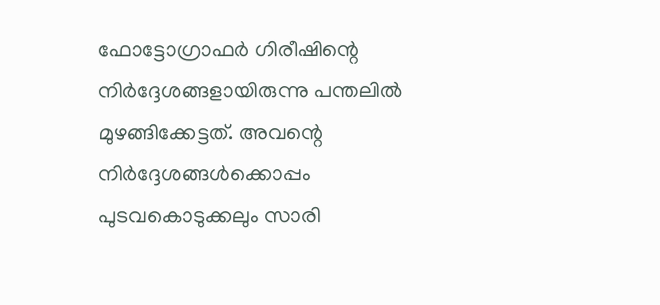ഫോട്ടോഗ്രാഫര്‍ ഗിരീഷിന്റെ നിര്‍ദ്ദേശങ്ങളായിരുന്നു പന്തലില്‍ മുഴങ്ങിക്കേട്ടത്. അവന്റെ നിര്‍ദ്ദേശങ്ങള്‍ക്കൊപ്പം പുടവകൊടുക്കലും സാരി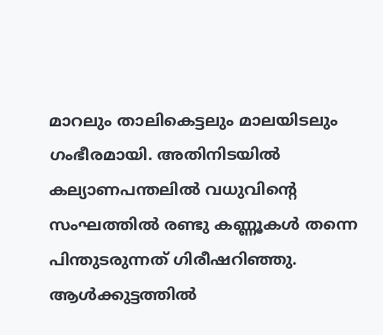മാറലും താലികെട്ടലും മാലയിടലും ഗംഭീരമായി. അതിനിടയില്‍ കല്യാണപന്തലില്‍ വധുവിന്റെ സംഘത്തില്‍ രണ്ടു കണ്ണൂകള്‍ തന്നെ പിന്തുടരുന്നത് ഗിരീഷറിഞ്ഞു. ആള്‍ക്കുട്ടത്തില്‍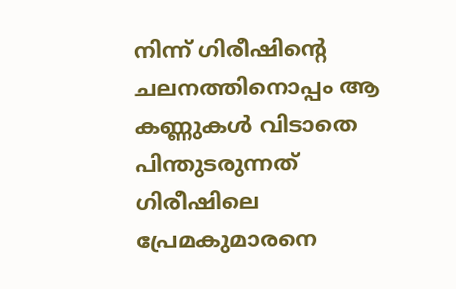നിന്ന് ഗിരീഷിന്റെ ചലനത്തിനൊപ്പം ആ കണ്ണുകള്‍ വിടാതെ പിന്തുടരുന്നത് ഗിരീഷിലെ പ്രേമകുമാരനെ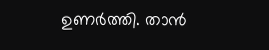ഉണര്‍ത്തി. താന്‍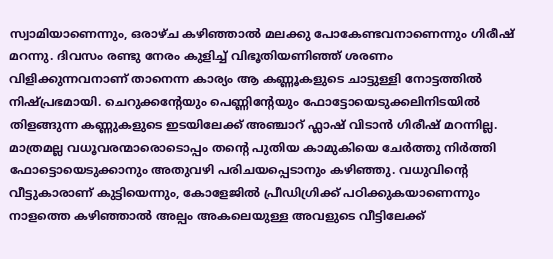സ്വാമിയാണെന്നും, ഒരാഴ്ച കഴിഞ്ഞാല്‍ മലക്കു പോകേണ്ടവനാണെന്നും ഗിരീഷ് മറന്നു. ദിവസം രണ്ടു നേരം കുളിച്ച് വിഭൂതിയണിഞ്ഞ് ശരണം വിളിക്കുന്നവനാണ് താനെന്ന കാര്യം ആ കണ്ണൂകളുടെ ചാട്ടുള്ളി നോട്ടത്തില്‍ നിഷ്പ്രഭമായി. ചെറുക്കന്റേയും പെണ്ണിന്റേയും ഫോട്ടോയെടുക്കലിനിടയില്‍ തിളങ്ങുന്ന കണ്ണുകളുടെ ഇടയിലേക്ക് അഞ്ചാറ് ഫ്ലാഷ് വിടാന്‍ ഗിരീഷ് മറന്നില്ല. മാത്രമല്ല വധൂവരന്മാരൊടൊപ്പം തന്റെ പുതിയ കാമുകിയെ ചേര്‍ത്തു നിര്‍ത്തി ഫോട്ടൊയെടുക്കാനും അതുവഴി പരിചയപ്പെടാനും കഴിഞ്ഞു. വധുവിന്റെ വീട്ടുകാരാണ് കുട്ടിയെന്നും, കോളേജില്‍ പ്രീഡിഗ്രിക്ക് പഠിക്കുകയാണെന്നും നാളത്തെ കഴിഞ്ഞാല്‍ അല്പം അകലെയുള്ള അവളുടെ വീട്ടിലേക്ക്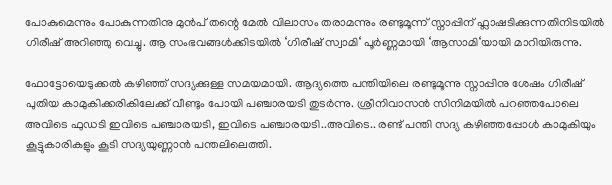പോകുമെന്നും പോകുന്നതിനു മുന്‍പ് തന്റെ മേല്‍ വിലാസം തരാമന്നും രണ്ടുമൂന്ന് സ്നാപ്പിന് ഫ്ലാഷടിക്കുന്നതിനിടയില്‍ ഗിരീഷ് അറിഞ്ഞു വെച്ചു. ആ സംഭവങ്ങള്‍ക്കിടയില്‍ ‘ഗിരീഷ് സ്വാമി‘ പൂര്‍ണ്ണമായി ‘ആസാമി‘യായി മാറിയിരുന്നു.

ഫോട്ടോയെടുക്കല്‍ കഴിഞ്ഞ് സദ്യക്കുള്ള സമയമായി. ആദ്യത്തെ പന്തിയിലെ രണ്ടുമൂന്നു സ്നാപ്പിനു ശേഷം ഗിരീഷ് പുതിയ കാമുകിക്കരികിലേക്ക് വീണ്ടും പോയി പഞ്ചാരയടി തുടര്‍ന്നു. ശ്രീനിവാസന്‍ സിനിമയില്‍ പറഞ്ഞപോലെ അവിടെ ഫുഡടി ഇവിടെ പഞ്ചാരയടി, ഇവിടെ പഞ്ചാരയടി..അവിടെ.. രണ്ട് പന്തി സദ്യ കഴിഞ്ഞപ്പോള്‍ കാമുകിയും കൂട്ടുകാരികളും കൂടി സദ്യയുണ്ണാന്‍ പന്തലിലെത്തി.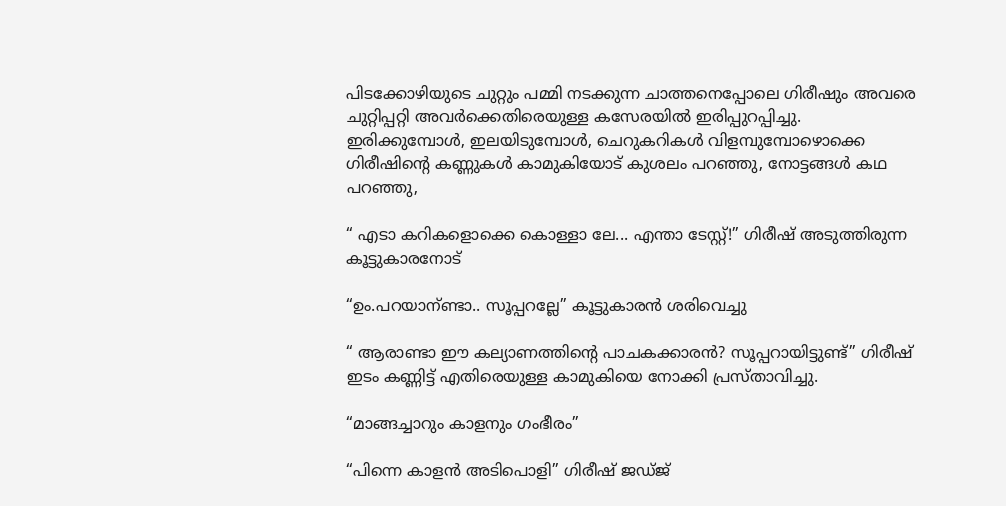പിടക്കോഴിയുടെ ചുറ്റും പമ്മി നടക്കുന്ന ചാത്തനെപ്പോലെ ഗിരീഷും അവരെ ചുറ്റിപ്പറ്റി അവര്‍ക്കെതിരെയുള്ള കസേരയില്‍ ഇരിപ്പുറപ്പിച്ചു. ഇരിക്കുമ്പോള്‍, ഇലയിടുമ്പോള്‍, ചെറുകറികള്‍ വിളമ്പുമ്പോഴൊക്കെ ഗിരീഷിന്റെ കണ്ണുകള്‍ കാമുകിയോട് കുശലം പറഞ്ഞു, നോട്ടങ്ങള്‍ കഥ പറഞ്ഞു,

“ എടാ കറികളൊക്കെ കൊള്ളാ ലേ... എന്താ ടേസ്റ്റ്!” ഗിരീഷ് അടുത്തിരുന്ന കൂട്ടുകാരനോട്

“ഉം.പറയാന്ണ്ടാ.. സൂപ്പറല്ലേ” കൂട്ടുകാരന്‍ ശരിവെച്ചു

“ ആരാണ്ടാ ഈ കല്യാണത്തിന്റെ പാചകക്കാരന്‍? സൂപ്പറായിട്ടുണ്ട്” ഗിരീഷ് ഇടം കണ്ണിട്ട് എതിരെയുള്ള കാമുകിയെ നോക്കി പ്രസ്താവിച്ചു.

“മാങ്ങച്ചാറും കാളനും ഗംഭീരം”

“പിന്നെ കാളന്‍ അടിപൊളി” ഗിരീഷ് ജഡ്ജ്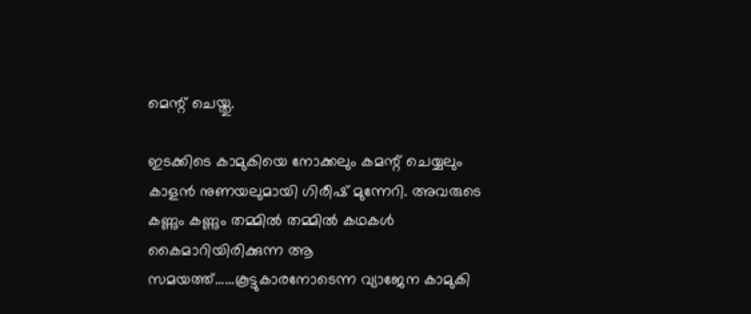മെന്റ് ചെയ്തു.

ഇടക്കിടെ കാമുകിയെ നോക്കലും കമന്റ് ചെയ്യലും കാളന്‍ നുണയലുമായി ഗിരീഷ് മുന്നേറി. അവരുടെ കണ്ണും കണ്ണും തമ്മില്‍ തമ്മില്‍ കഥകള്‍ കൈമാറിയിരിക്കുന്ന ആ സമയത്ത്......കൂട്ടുകാരനോടെന്ന വ്യാജേന കാമുകി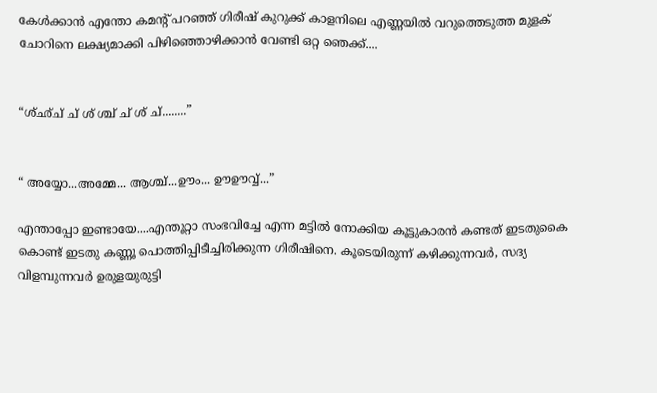കേള്‍ക്കാന്‍ എന്തോ കമന്റ് പറഞ്ഞ് ഗിരീഷ് കുറുക്ക് കാളനിലെ എണ്ണയില്‍ വറുത്തെടുത്ത മുളക് ചോറിനെ ലക്ഷ്യമാക്കി പിഴിഞ്ഞൊഴിക്കാന്‍ വേണ്ടി ഒറ്റ ഞെക്ക്....


“ശ്ഛ്ച് ച് ശ് ശ്ച് ച് ശ് ച്........”


“ അയ്യോ...അമ്മേ... ആശ്ച്...ഊം... ഊഊവ്വ്...”

എന്താപ്പോ ഇണ്ടായേ....എന്തൂറ്റാ സംഭവിച്ചേ എന്ന മട്ടില്‍ നോക്കിയ കൂട്ടുകാരന്‍ കണ്ടത് ഇടതുകൈ കൊണ്ട് ഇടതു കണ്ണൂ പൊത്തിപ്പിടീച്ചിരിക്കുന്ന ഗിരീഷിനെ. കൂടെയിരുന്ന് കഴിക്കുന്നവര്‍, സദ്യ വിളമ്പുന്നവര്‍ ഉരുളയുരുട്ടി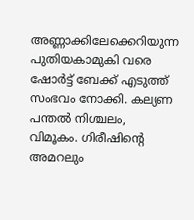അണ്ണാക്കിലേക്കെറിയുന്ന പുതിയകാമുകി വരെ ഷോര്‍ട്ട് ബേക്ക് എടുത്ത് സംഭവം നോക്കി. കല്യണ പന്തല്‍ നിശ്ചലം, വിമൂകം. ഗിരീഷിന്റെ അമറലും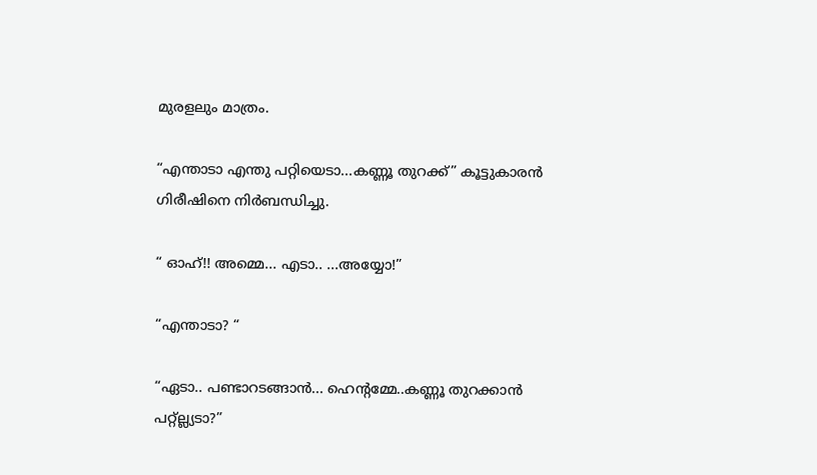മുരളലും മാത്രം.

“എന്താടാ എന്തു പറ്റിയെടാ...കണ്ണൂ തുറക്ക്” കൂട്ടുകാരന്‍ ഗിരീഷിനെ നിര്‍ബന്ധിച്ചു.

“ ഓഹ്!! അമ്മെ... എടാ.. ...അയ്യോ!”

“എന്താടാ? “

“ഏടാ.. പണ്ടാറടങ്ങാന്‍... ഹെന്റമ്മേ..കണ്ണൂ തുറക്കാന്‍ പറ്റ്ല്ല്യടാ?”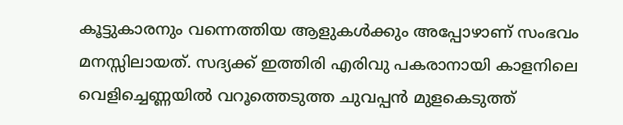കൂട്ടുകാരനും വന്നെത്തിയ ആളുകള്‍ക്കും അപ്പോഴാണ് സംഭവം മനസ്സിലായത്. സദ്യക്ക് ഇത്തിരി എരിവു പകരാനായി കാളനിലെ വെളിച്ചെണ്ണയില്‍ വറൂത്തെടുത്ത ചുവപ്പന്‍ മുളകെടുത്ത്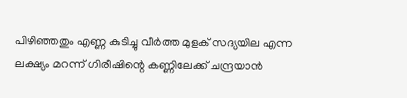പിഴിഞ്ഞതും എണ്ണ കുടിച്ചു വീര്‍ത്ത മുളക് സദ്യയില എന്ന ലക്ഷ്യം മറന്ന് ഗിരീഷിന്റെ കണ്ണിലേക്ക് ചന്ദ്രയാന്‍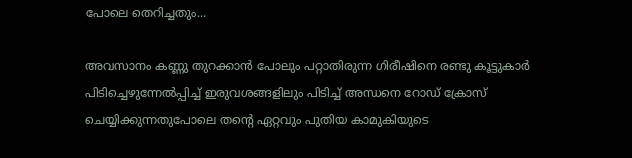പോലെ തെറിച്ചതും...

അവസാനം കണ്ണു തുറക്കാന്‍ പോലും പറ്റാതിരുന്ന ഗിരീഷിനെ രണ്ടു കൂട്ടുകാര്‍ പിടിച്ചെഴുന്നേല്‍പ്പിച്ച് ഇരുവശങ്ങളിലും പിടിച്ച് അന്ധനെ റോഡ് ക്രോസ് ചെയ്യിക്കുന്നതുപോലെ തന്റെ ഏറ്റവും പുതിയ കാമുകിയുടെ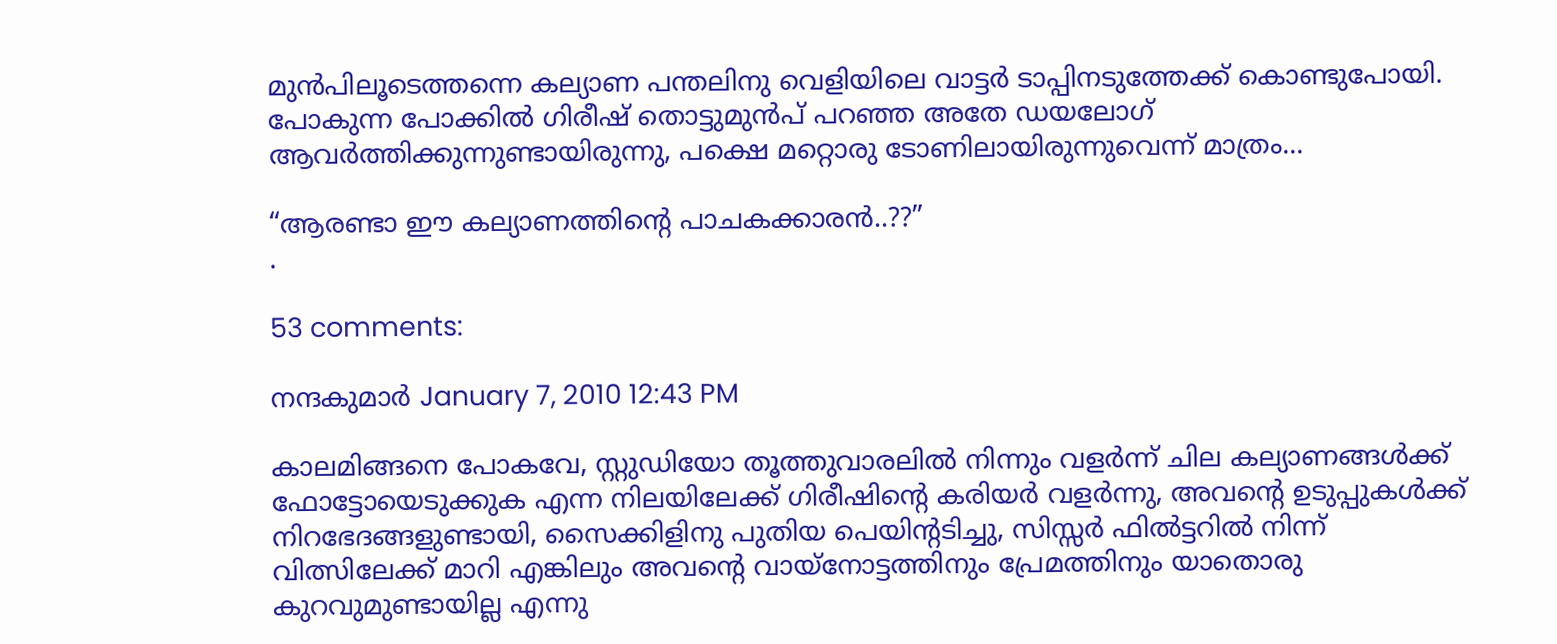മുന്‍പിലൂടെത്തന്നെ കല്യാണ പന്തലിനു വെളിയിലെ വാട്ടര്‍ ടാപ്പിനടുത്തേക്ക് കൊണ്ടുപോയി. പോകുന്ന പോക്കില്‍ ഗിരീഷ് തൊട്ടുമുന്‍പ് പറഞ്ഞ അതേ ഡയലോഗ് ആവര്‍ത്തിക്കുന്നുണ്ടായിരുന്നു, പക്ഷെ മറ്റൊരു ടോണിലായിരുന്നുവെന്ന് മാത്രം...

“ആരണ്ടാ ഈ കല്യാണത്തിന്റെ പാചകക്കാരന്‍..??”
.

53 comments:

നന്ദകുമാര്‍ January 7, 2010 12:43 PM

കാലമിങ്ങനെ പോകവേ, സ്റ്റുഡിയോ തൂത്തുവാരലില്‍ നിന്നും വളര്‍ന്ന് ചില കല്യാണങ്ങള്‍ക്ക് ഫോട്ടോയെടുക്കുക എന്ന നിലയിലേക്ക് ഗിരീഷിന്റെ കരിയര്‍ വളര്‍ന്നു, അവന്റെ ഉടുപ്പുകള്‍ക്ക് നിറഭേദങ്ങളുണ്ടായി, സൈക്കിളിനു പുതിയ പെയിന്റടിച്ചു, സിസ്സര്‍ ഫില്‍ട്ടറില്‍ നിന്ന് വിത്സിലേക്ക് മാറി എങ്കിലും അവന്റെ വായ്നോട്ടത്തിനും പ്രേമത്തിനും യാതൊരു കുറവുമുണ്ടായില്ല എന്നു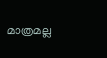മാത്രമല്ല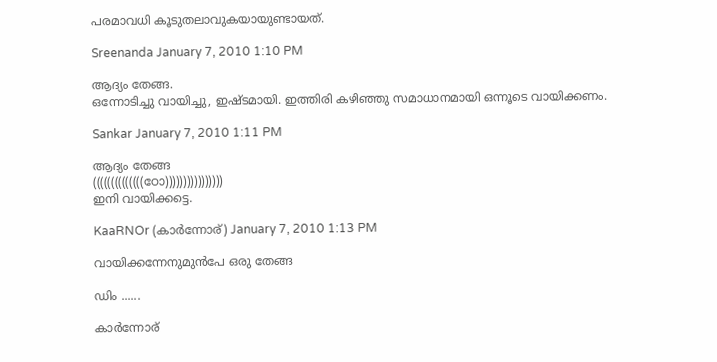പരമാവധി കൂടുതലാവുകയായുണ്ടായത്.

Sreenanda January 7, 2010 1:10 PM

ആദ്യം തേങ്ങ.
ഒന്നോടിച്ചു വായിച്ചു, ഇഷ്ടമായി. ഇത്തിരി കഴിഞ്ഞു സമാധാനമായി ഒന്നൂടെ വായിക്കണം.

Sankar January 7, 2010 1:11 PM

ആദ്യം തേങ്ങ
((((((((((((((ഠോ))))))))))))))))
ഇനി വായിക്കട്ടെ.

KaaRNOr (കാര്‍ന്നോര്) January 7, 2010 1:13 PM

വായിക്കന്നേനുമുന്‍പേ ഒരു തേങ്ങ

ഡിം ......

കാര്‍ന്നോര്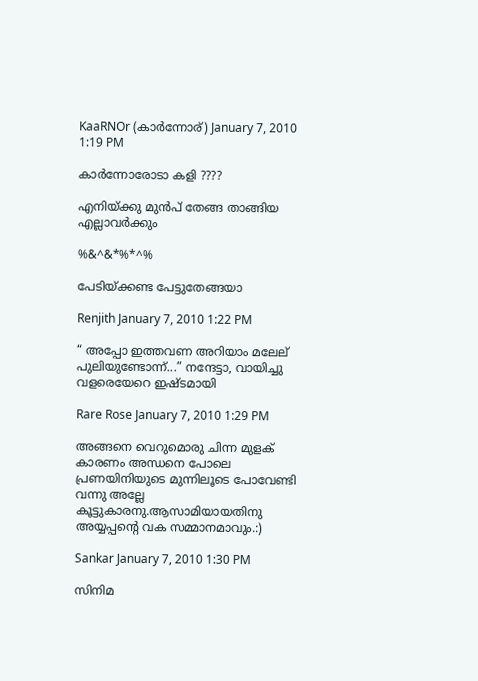KaaRNOr (കാര്‍ന്നോര്) January 7, 2010 1:19 PM

കാര്‍ന്നോരോടാ കളി ????

എനിയ്ക്കു മുന്‍പ് തേങ്ങ താങ്ങിയ എല്ലാവര്‍ക്കും

%&^&*%*^%

പേടിയ്ക്കണ്ട പേട്ടുതേങ്ങയാ

Renjith January 7, 2010 1:22 PM

“ അപ്പോ ഇത്തവണ അറിയാം മലേല് പുലിയുണ്ടോന്ന്...” നന്ദേട്ടാ, വായിച്ചു വളരെയേറെ ഇഷ്ടമായി

Rare Rose January 7, 2010 1:29 PM

അങ്ങനെ വെറുമൊരു ചിന്ന മുളക് കാരണം അന്ധനെ പോലെ പ്രണയിനിയുടെ മുന്നിലൂടെ പോവേണ്ടി വന്നു അല്ലേ കൂട്ടുകാരനു.ആസാമിയായതിനു അയ്യപ്പന്റെ വക സമ്മാനമാവും.:)

Sankar January 7, 2010 1:30 PM

സിനിമ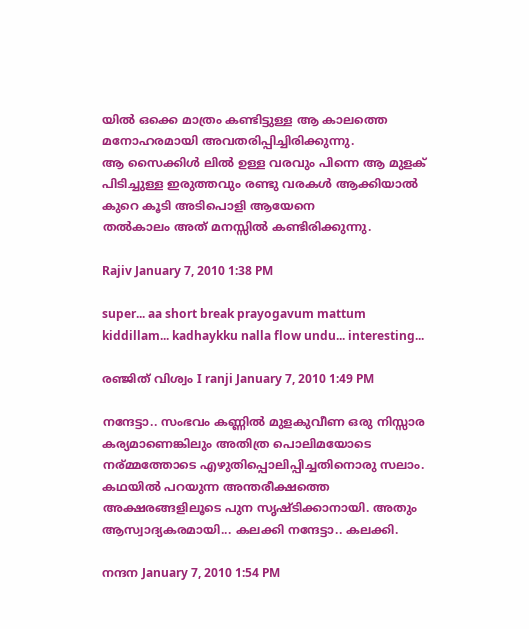യില്‍ ഒക്കെ മാത്രം കണ്ടിട്ടുള്ള ആ കാലത്തെ മനോഹരമായി അവതരിപ്പിച്ചിരിക്കുന്നു.
ആ സൈക്കിള്‍ ലില്‍ ഉള്ള വരവും പിന്നെ ആ മുളക് പിടിച്ചുള്ള ഇരുത്തവും രണ്ടു വരകള്‍ ആക്കിയാല്‍ കുറെ കൂടി അടിപൊളി ആയേനെ
തല്‍കാലം അത് മനസ്സില്‍ കണ്ടിരിക്കുന്നു.

Rajiv January 7, 2010 1:38 PM

super... aa short break prayogavum mattum kiddillam... kadhaykku nalla flow undu... interesting...

രഞ്ജിത് വിശ്വം I ranji January 7, 2010 1:49 PM

നന്ദേട്ടാ.. സംഭവം കണ്ണില്‍ മുളകുവീണ ഒരു നിസ്സാര കര്യമാണെങ്കിലും അതിത്ര പൊലിമയോടെ നര്മ്മത്തോടെ എഴുതിപ്പൊലിപ്പിച്ചതിനൊരു സലാം. കഥയില്‍ പറയുന്ന അന്തരീക്ഷത്തെ അക്ഷരങ്ങളിലൂടെ പുന സൃഷ്ടിക്കാനായി. അതും ആസ്വാദ്യകരമായി... കലക്കി നന്ദേട്ടാ.. കലക്കി.

നന്ദന January 7, 2010 1:54 PM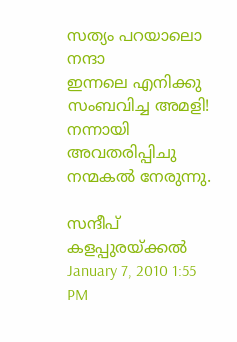സത്യം പറയാലൊ നന്ദാ
ഇന്നലെ എനിക്കു സംബവിച്ച അമളി!
നന്നായി അവതരിപ്പിചു
നന്മകൽ നേരുന്നു.

സന്ദീപ് കളപ്പുരയ്ക്കല്‍ January 7, 2010 1:55 PM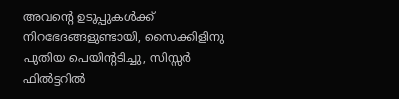അവന്റെ ഉടുപ്പുകള്‍ക്ക് നിറഭേദങ്ങളുണ്ടായി, സൈക്കിളിനു പുതിയ പെയിന്റടിച്ചു, സിസ്സര്‍ ഫില്‍ട്ടറില്‍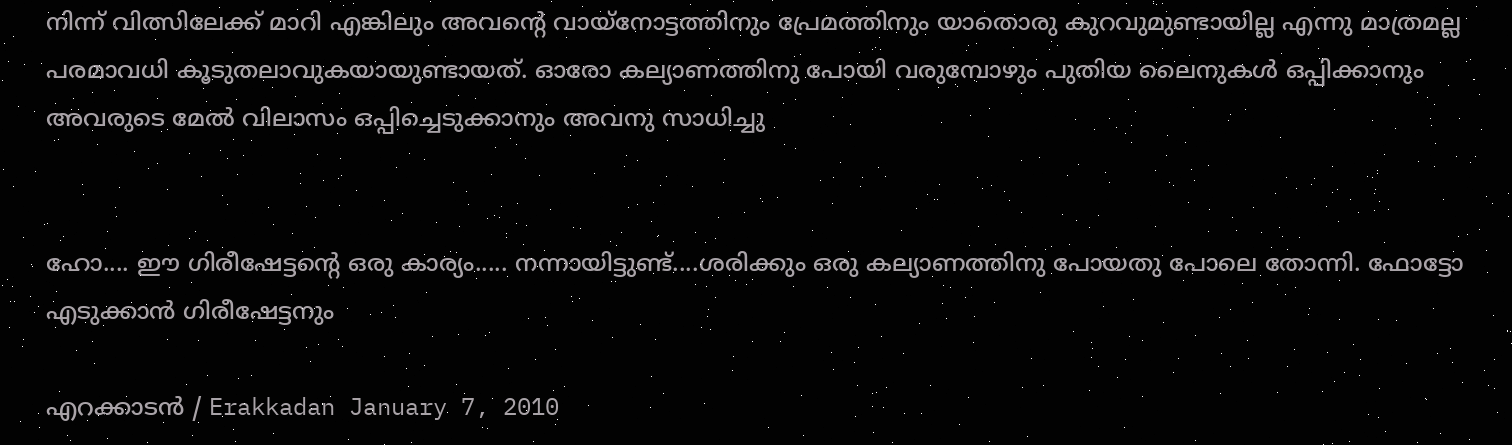നിന്ന് വിത്സിലേക്ക് മാറി എങ്കിലും അവന്റെ വായ്നോട്ടത്തിനും പ്രേമത്തിനും യാതൊരു കുറവുമുണ്ടായില്ല എന്നു മാത്രമല്ല പരമാവധി കൂടുതലാവുകയായുണ്ടായത്. ഓരോ കല്യാണത്തിനു പോയി വരുമ്പോഴും പുതിയ ലൈനുകള്‍ ഒപ്പിക്കാനും അവരുടെ മേല്‍ വിലാസം ഒപ്പിച്ചെടുക്കാനും അവനു സാധിച്ചു


ഹോ.... ഈ ഗിരീഷേട്ടന്റെ ഒരു കാര്യം..... നന്നായിട്ടുണ്ട്....ശരിക്കും ഒരു കല്യാണത്തിനു പോയതു പോലെ തോന്നി. ഫോട്ടോ എടുക്കാന്‍ ഗിരീഷേട്ടനും

എറക്കാടൻ / Erakkadan January 7, 2010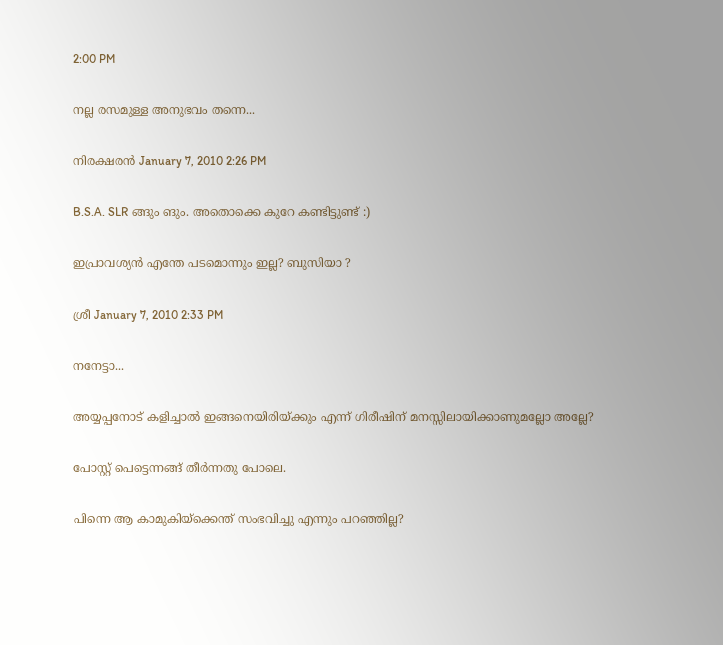2:00 PM

നല്ല രസമുള്ള അനുഭവം തന്നെ...

നിരക്ഷരന്‍ January 7, 2010 2:26 PM

B.S.A. SLR ങ്ങും ങും. അതൊക്കെ കുറേ കണ്ടിട്ടുണ്ട് :)

ഇപ്രാവശ്യന്‍ എന്തേ പടമൊന്നും ഇല്ല? ബുസിയാ ?

ശ്രീ January 7, 2010 2:33 PM

നനേട്ടാ...

അയ്യപ്പനോട് കളിച്ചാല്‍ ഇങ്ങനെയിരിയ്ക്കും എന്ന് ഗിരീഷിന് മനസ്സിലായിക്കാണുമല്ലോ അല്ലേ?

പോസ്റ്റ് പെട്ടെന്നങ്ങ് തീര്‍ന്നതു പോലെ.

പിന്നെ ആ കാമുകിയ്ക്കെന്ത് സംഭവിച്ചു എന്നും പറഞ്ഞില്ല?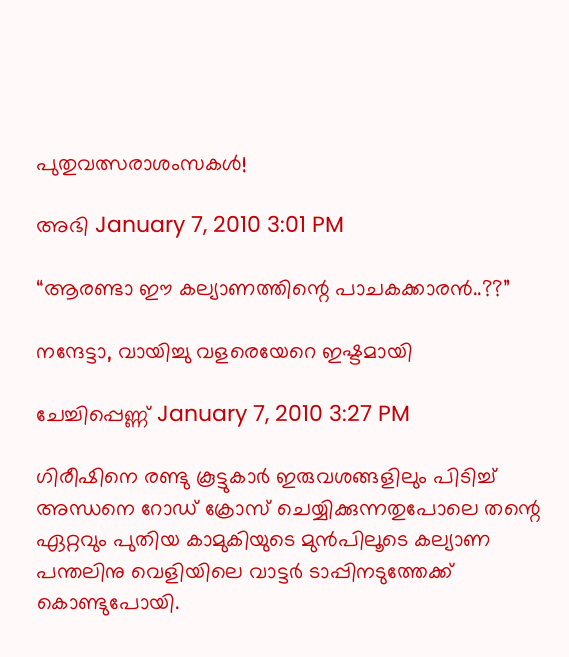പുതുവത്സരാശംസകള്‍!

അഭി January 7, 2010 3:01 PM

“ആരണ്ടാ ഈ കല്യാണത്തിന്റെ പാചകക്കാരന്‍..??”

നന്ദേട്ടാ, വായിച്ചു വളരെയേറെ ഇഷ്ടമായി

ചേച്ചിപ്പെണ്ണ് January 7, 2010 3:27 PM

ഗിരീഷിനെ രണ്ടു കൂട്ടുകാര്‍ ഇരുവശങ്ങളിലും പിടിച്ച് അന്ധനെ റോഡ് ക്രോസ് ചെയ്യിക്കുന്നതുപോലെ തന്റെ ഏറ്റവും പുതിയ കാമുകിയുടെ മുന്‍പിലൂടെ കല്യാണ പന്തലിനു വെളിയിലെ വാട്ടര്‍ ടാപ്പിനടുത്തേക്ക് കൊണ്ടുപോയി.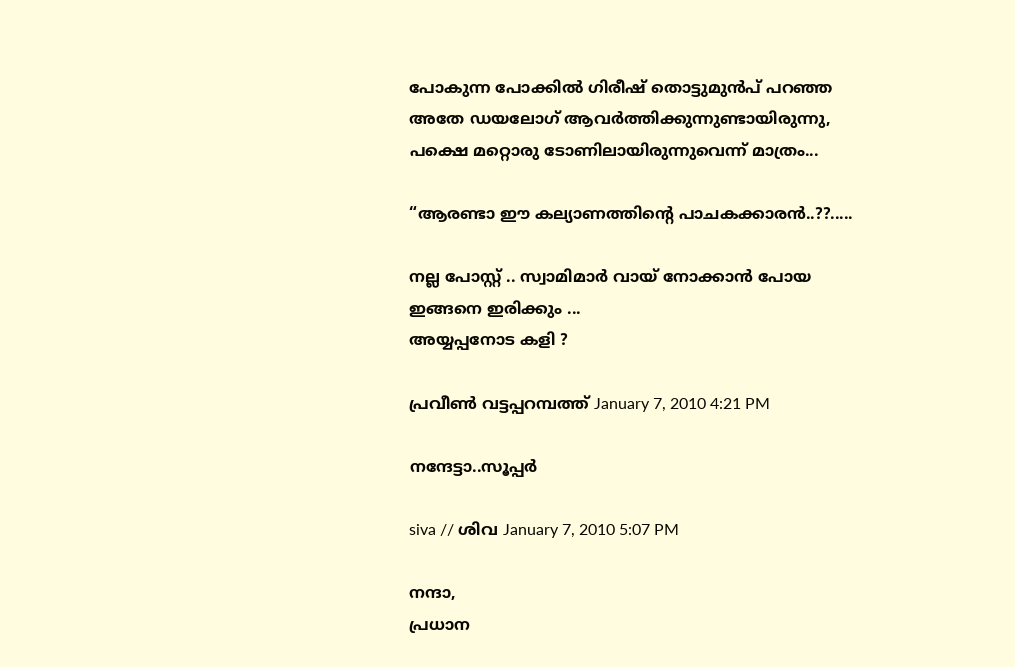പോകുന്ന പോക്കില്‍ ഗിരീഷ് തൊട്ടുമുന്‍പ് പറഞ്ഞ അതേ ഡയലോഗ് ആവര്‍ത്തിക്കുന്നുണ്ടായിരുന്നു, പക്ഷെ മറ്റൊരു ടോണിലായിരുന്നുവെന്ന് മാത്രം...

“ആരണ്ടാ ഈ കല്യാണത്തിന്റെ പാചകക്കാരന്‍..??.....

നല്ല പോസ്റ്റ്‌ .. സ്വാമിമാര്‍ വായ്‌ നോക്കാന്‍ പോയ ഇങ്ങനെ ഇരിക്കും ...
അയ്യപ്പനോട കളി ?

പ്രവീണ്‍ വട്ടപ്പറമ്പത്ത് January 7, 2010 4:21 PM

നന്ദേട്ടാ..സൂപ്പർ

siva // ശിവ January 7, 2010 5:07 PM

നന്ദാ,
പ്രധാന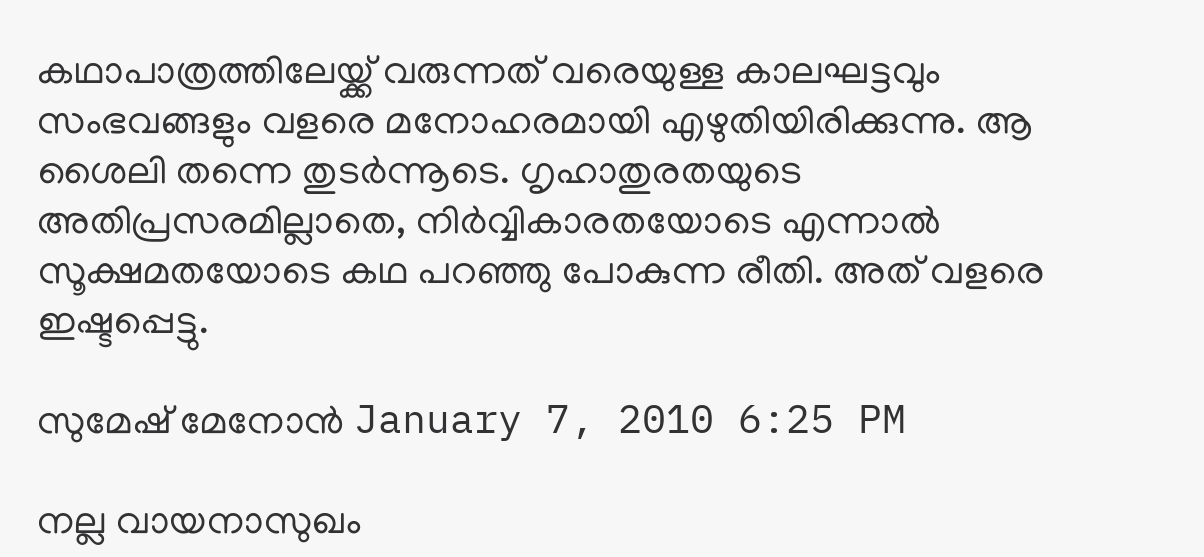കഥാപാത്രത്തിലേയ്ക്ക് വരുന്നത് വരെയുള്ള കാലഘട്ടവും സംഭവങ്ങളും വളരെ മനോഹരമായി എഴുതിയിരിക്കുന്നു. ആ ശൈലി തന്നെ തുടര്‍ന്നൂടെ. ഗൃഹാതുരതയുടെ അതിപ്രസരമില്ലാതെ, നിര്‍വ്വികാരതയോടെ എന്നാല്‍ സൂക്ഷമതയോടെ കഥ പറഞ്ഞു പോകുന്ന രീതി. അത് വളരെ ഇഷ്ടപ്പെട്ടു.

സുമേഷ് മേനോന്‍ January 7, 2010 6:25 PM

നല്ല വായനാസുഖം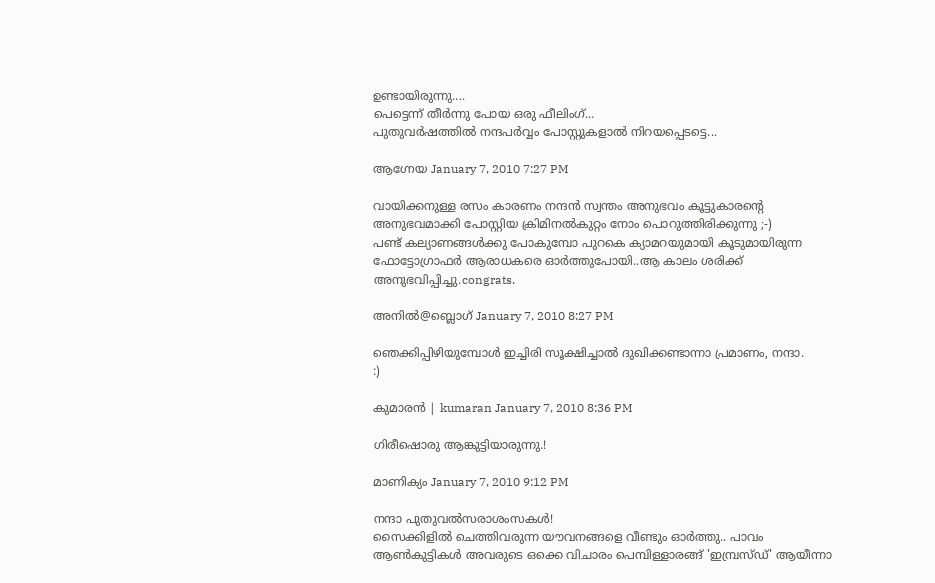ഉണ്ടായിരുന്നു....
പെട്ടെന്ന് തീര്‍ന്നു പോയ ഒരു ഫീലിംഗ്...
പുതുവര്‍ഷത്തില്‍ നന്ദപര്‍വ്വം പോസ്റ്റുകളാല്‍ നിറയപ്പെടട്ടെ...

ആഗ്നേയ January 7, 2010 7:27 PM

വായിക്കനുള്ള രസം കാരണം നന്ദൻ സ്വന്തം അനുഭവം കൂട്ടുകാരന്റെ അനുഭവമാക്കി പോസ്റ്റിയ ക്രിമിനൽകുറ്റം നോം പൊറുത്തിരിക്കുന്നു ;-)
പണ്ട് കല്യാണങ്ങൾക്കു പോകുമ്പോ പുറകെ ക്യാമറയുമായി കൂടുമായിരുന്ന ഫോട്ടോഗ്രാഫർ ആരാധകരെ ഓർത്തുപോയി..ആ കാലം ശരിക്ക് അനുഭവിപ്പിച്ചു.congrats.

അനില്‍@ബ്ലൊഗ് January 7, 2010 8:27 PM

ഞെക്കിപ്പിഴിയുമ്പോള്‍ ഇച്ചിരി സൂക്ഷിച്ചാല്‍ ദുഖിക്കണ്ടാന്നാ പ്രമാണം, നന്ദാ.
:)

കുമാരന്‍ | kumaran January 7, 2010 8:36 PM

ഗിരീഷൊരു ആങ്കുട്ടിയാരുന്നു.!

മാണിക്യം January 7, 2010 9:12 PM

നന്ദാ പുതുവല്‍സരാശംസകള്‍!
സൈക്കിളില്‍ ചെത്തിവരുന്ന യൗവനങ്ങളെ വീണ്ടും ഓര്‍ത്തു.. പാവം ആണ്‍‌കുട്ടികള്‍ അവരുടെ ഒക്കെ വിചാരം പെമ്പിള്ളാരങ്ങ് 'ഇമ്പ്രസ്‌ഡ്' ആയീന്നാ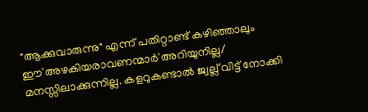"ആക്കുവാരുന്നു" എന്ന് പതിറ്റാണ്ട് കഴിഞ്ഞാലും ഈ'അഴകിയരാവണന്മാര്‍‌'അറിയുനില്ല/ മനസ്സിലാക്കുന്നില്ല. കളറുകണ്ടാല്‍ ജ്വല്ല് വിട്ട് നോക്കി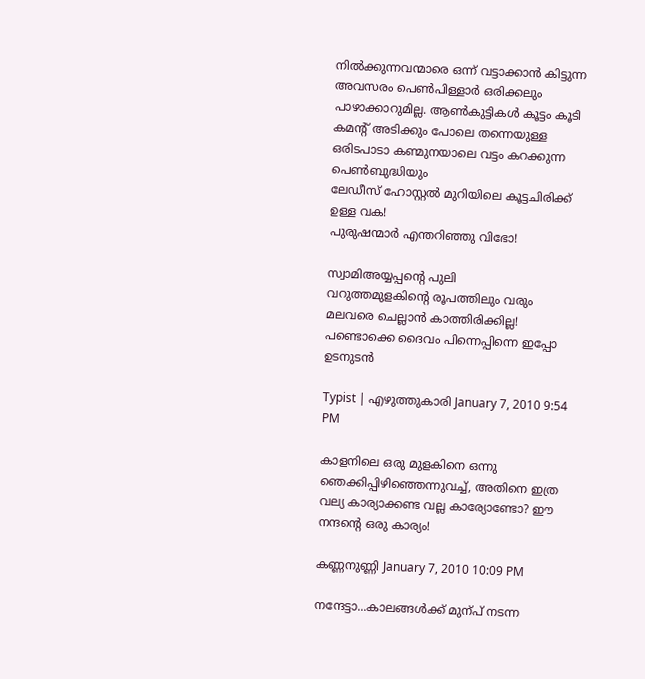നില്‍ക്കുന്നവന്മാരെ ഒന്ന് വട്ടാക്കാന്‍ കിട്ടുന്ന അവസരം പെണ്‍പിള്ളാര്‍ ഒരിക്കലും പാഴാക്കാറുമില്ല. ആണ്‍കുട്ടികള്‍ കൂട്ടം കൂടി കമന്റ് അടിക്കും പോലെ തന്നെയുള്ള ഒരിടപാടാ കണ്മുനയാലെ വട്ടം കറക്കുന്ന പെണ്‍ബുദ്ധിയും
ലേഡീസ് ഹോസ്റ്റല്‍ മുറിയിലെ കൂട്ടചിരിക്ക് ഉള്ള വക!
പുരുഷന്മാര്‍ എന്തറിഞ്ഞു വിഭോ!

സ്വാമിഅയ്യപ്പന്റെ പുലി
വറുത്തമുളകിന്റെ രൂപത്തിലും വരും
മലവരെ ചെല്ലാന്‍ കാത്തിരിക്കില്ല!
പണ്ടൊക്കെ ദൈവം പിന്നെപ്പിന്നെ ഇപ്പോ ഉടനുടന്‍

Typist | എഴുത്തുകാരി January 7, 2010 9:54 PM

കാളനിലെ ഒരു മുളകിനെ ഒന്നു ഞെക്കിപ്പിഴിഞ്ഞെന്നുവച്ച്, അതിനെ ഇത്ര വല്യ കാര്യാക്കണ്ട വല്ല കാര്യോണ്ടോ? ഈ നന്ദന്റെ ഒരു കാര്യം!

കണ്ണനുണ്ണി January 7, 2010 10:09 PM

നന്ദേട്ടാ...കാലങ്ങള്‍ക്ക് മുന്പ് നടന്ന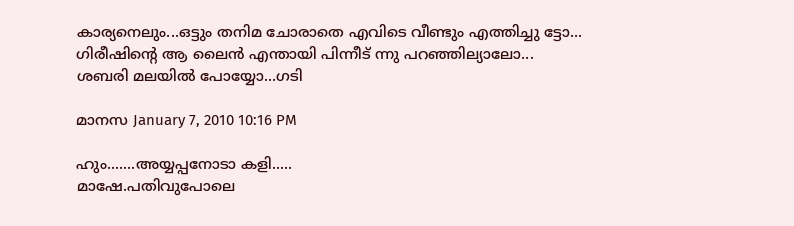കാര്യനെലും...ഒട്ടും തനിമ ചോരാതെ എവിടെ വീണ്ടും എത്തിച്ചു ട്ടോ...
ഗിരീഷിന്റെ ആ ലൈന്‍ എന്തായി പിന്നീട് ന്നു പറഞ്ഞില്യാലോ...
ശബരി മലയില്‍ പോയ്യോ...ഗടി

മാനസ January 7, 2010 10:16 PM

ഹും.......അയ്യപ്പനോടാ കളി.....
മാഷേ.പതിവുപോലെ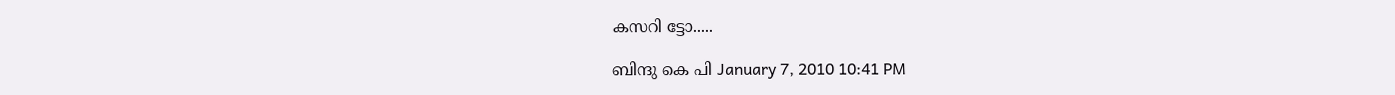കസറി ട്ടോ.....

ബിന്ദു കെ പി January 7, 2010 10:41 PM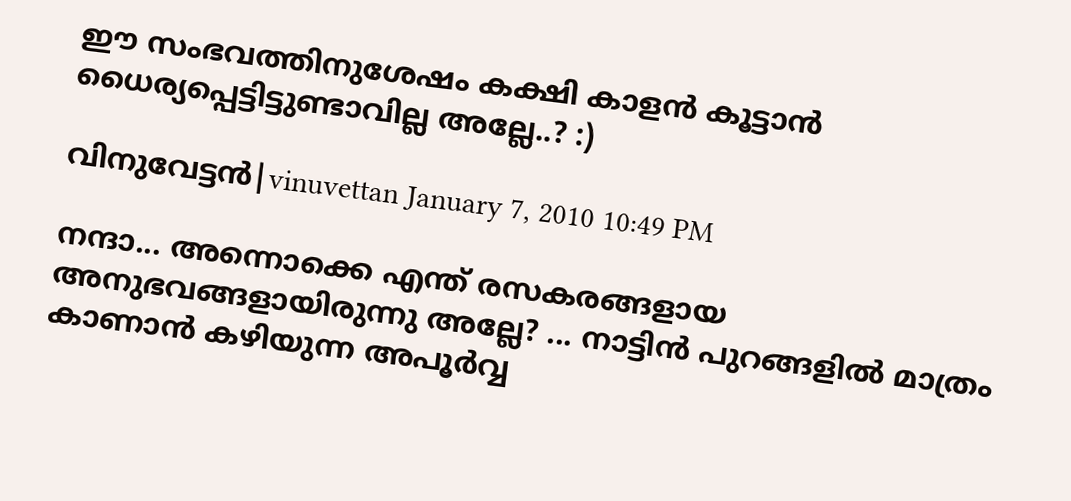ഈ സംഭവത്തിനുശേഷം കക്ഷി കാളൻ കൂട്ടാൻ ധൈര്യപ്പെട്ടിട്ടുണ്ടാവില്ല അല്ലേ..? :)

വിനുവേട്ടന്‍|vinuvettan January 7, 2010 10:49 PM

നന്ദാ... അന്നൊക്കെ എന്ത്‌ രസകരങ്ങളായ അനുഭവങ്ങളായിരുന്നു അല്ലേ? ... നാട്ടിന്‍ പുറങ്ങളില്‍ മാത്രം കാണാന്‍ കഴിയുന്ന അപൂര്‍വ്വ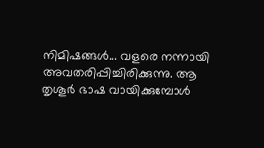നിമിഷങ്ങള്‍... വളരെ നന്നായി അവതരിപ്പിച്ചിരിക്കുന്നു. ആ തൃശൂര്‍ ഭാഷ വായിക്കുമ്പോള്‍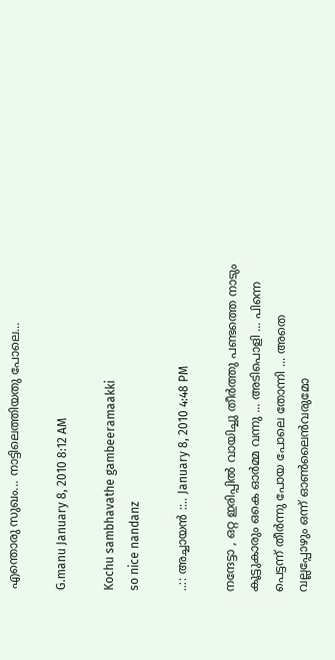എന്തൊരു സുഖം... നാട്ടിലെത്തിയതു പോലെ...

G.manu January 8, 2010 8:12 AM

Kochu sambhavathe gambeeramaakki
so nice nandanz

..:: അച്ചായന്‍ ::.. January 8, 2010 4:48 PM

നന്ദേട്ടാ , ഒറ്റ ഇരിപ്പില്‍ വായിച്ചു തീര്‍ത്തു പണ്ടത്തെ നാടും കൂട്ടുകാരും ഒകെ ഓര്‍മ്മ വന്നു ... അടിപൊളി ... പിന്നെ പെട്ടന്ന് തീര്‍ന്നു പോയ പോലെ തോന്നി ... അതെ വല്ലപ്പോഴും ഒന്ന് ഓണ്‍ലൈന്‍വരുമോ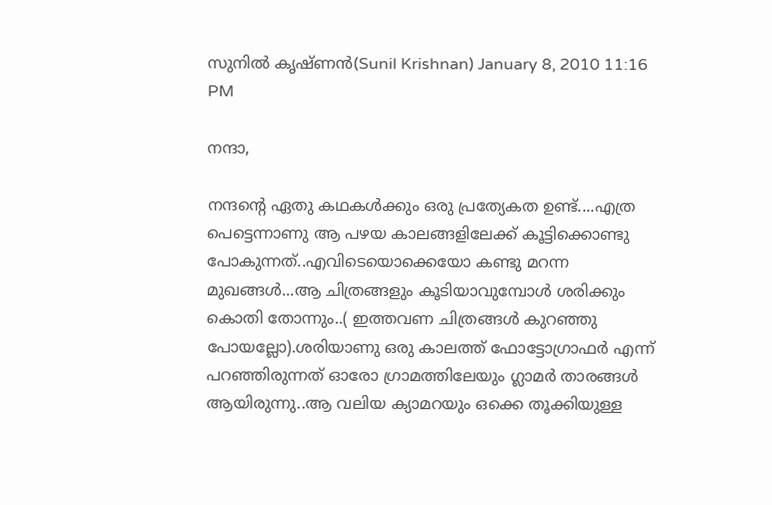സുനിൽ കൃഷ്ണൻ(Sunil Krishnan) January 8, 2010 11:16 PM

നന്ദാ,

നന്ദന്റെ ഏതു കഥകള്‍ക്കും ഒരു പ്രത്യേകത ഉണ്ട്....എത്ര പെട്ടെന്നാണു ആ പഴയ കാലങ്ങളിലേക്ക് കൂട്ടിക്കൊണ്ടു പോകുന്നത്..എവിടെയൊക്കെയോ കണ്ടു മറന്ന മുഖങ്ങള്‍...ആ ചിത്രങ്ങളും കൂടിയാവുമ്പോള്‍ ശരിക്കും കൊതി തോന്നും..( ഇത്തവണ ചിത്രങ്ങള്‍ കുറഞ്ഞു പോയല്ലോ).ശരിയാണു ഒരു കാലത്ത് ഫോട്ടോഗ്രാഫര്‍ എന്ന് പറഞ്ഞിരുന്നത് ഓരോ ഗ്രാമത്തിലേയും ഗ്ലാമര്‍ താരങ്ങള്‍ ആയിരുന്നു..ആ വലിയ ക്യാമറയും ഒക്കെ തൂക്കിയുള്ള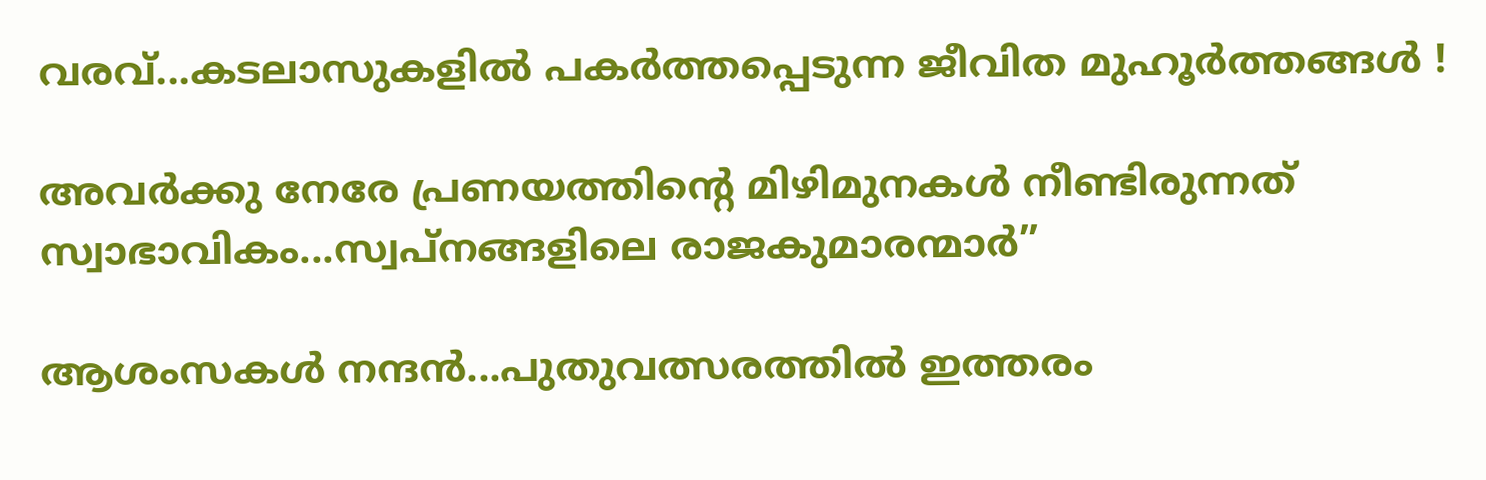വരവ്...കടലാസുകളില്‍ പകര്‍ത്തപ്പെടുന്ന ജീവിത മുഹൂര്‍ത്തങ്ങള്‍ !

അവര്‍ക്കു നേരേ പ്രണയത്തിന്റെ മിഴിമുനകള്‍ നീണ്ടിരുന്നത് സ്വാഭാവികം...സ്വപ്നങ്ങളിലെ രാജകുമാരന്മാര്‍”

ആശംസകള്‍ നന്ദന്‍...പുതുവത്സരത്തില്‍ ഇത്തരം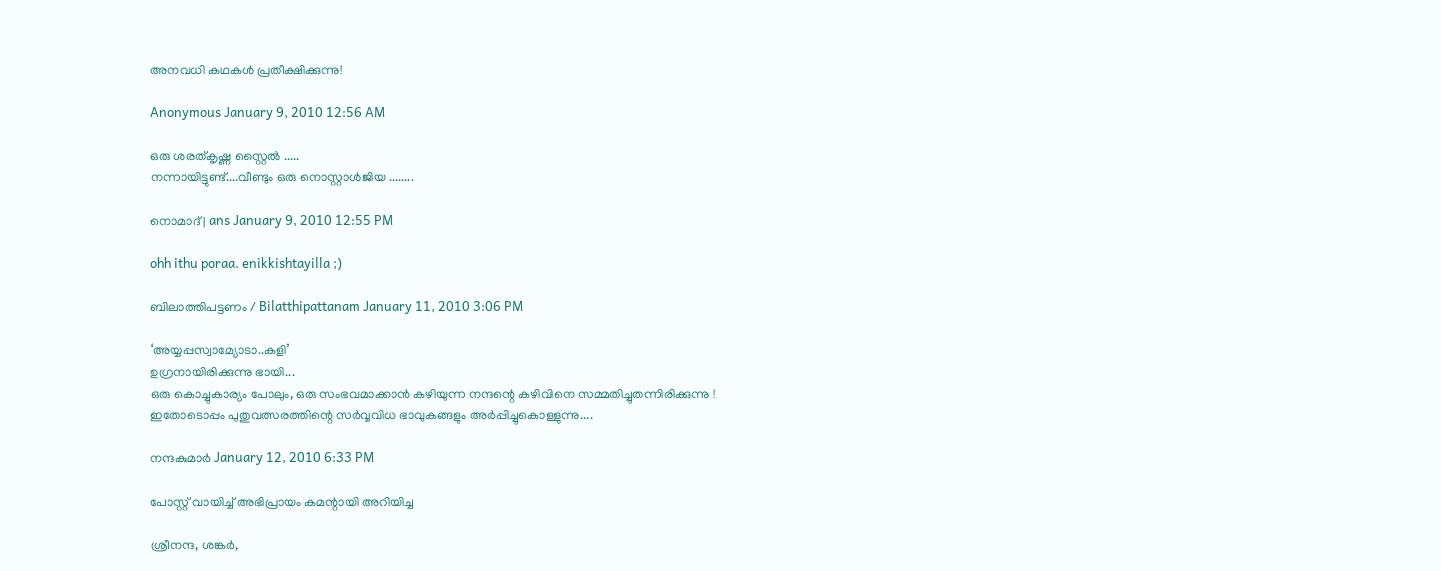അനവധി കഥകള്‍ പ്രതീക്ഷിക്കുന്നു!

Anonymous January 9, 2010 12:56 AM

ഒരു ശരത്കൃഷ്ണ സ്റ്റൈല്‍ .....
നന്നായിട്ടുണ്ട്....വീണ്ടും ഒരു നൊസ്റ്റാള്‍ജിയ ........

നൊമാദ് | ans January 9, 2010 12:55 PM

ohh ithu poraa. enikkishtayilla ;)

ബിലാത്തിപട്ടണം / Bilatthipattanam January 11, 2010 3:06 PM

‘അയ്യപ്പസ്വാമ്യോടാ..കളി’
ഉഗ്രനായിരിക്കുന്നു ഭായി...
ഒരു കൊച്ചുകാര്യം പോലും, ഒരു സംഭവമാക്കാൻ കഴിയുന്ന നന്ദന്റെ കഴിവിനെ സമ്മതിച്ചുതന്നിരിക്കുന്നു !
ഇതോടൊപ്പം പുതുവത്സരത്തിന്റെ സർവ്വവിധ ഭാവുകങ്ങളും അർപ്പിച്ചുകൊള്ളുന്നു....

നന്ദകുമാര്‍ January 12, 2010 6:33 PM

പോസ്റ്റ് വായിച്ച് അഭിപ്രായം കമന്റായി അറിയിച്ച

ശ്രീനന്ദ, ശങ്കര്‍,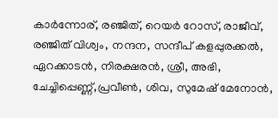കാര്‍ന്നോര്, രഞ്ജിത്, റെയര്‍ റോസ്, രാജീവ്, രഞ്ജിത് വിശ്വം, നന്ദന, സന്ദീപ് കളപ്പുരക്കല്‍, ഏറക്കാടന്‍, നിരക്ഷരന്‍, ശ്രീ, അഭി, ചേച്ചിപ്പെണ്ണ്,പ്രവീണ്‍, ശിവ, സുമേഷ് മേനോന്‍,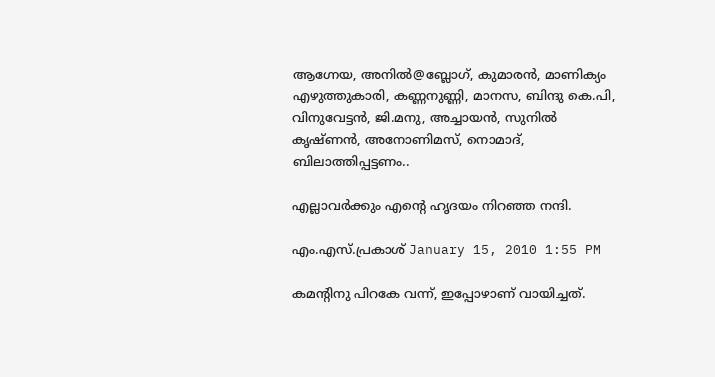ആഗ്നേയ, അനില്‍@ബ്ലോഗ്, കുമാരന്‍, മാണിക്യം എഴുത്തുകാരി, കണ്ണനുണ്ണി, മാനസ, ബിന്ദു കെ.പി, വിനുവേട്ടന്‍, ജി.മനു, അച്ചായന്‍, സുനില്‍ കൃഷ്ണന്‍, അനോണിമസ്, നൊമാദ്, ബിലാത്തിപ്പട്ടണം..

എല്ലാവര്‍ക്കും എന്റെ ഹൃദയം നിറഞ്ഞ നന്ദി.

എം.എസ്.പ്രകാശ് January 15, 2010 1:55 PM

കമന്റിനു പിറകേ വന്ന്, ഇപ്പോഴാണ് വായിച്ചത്.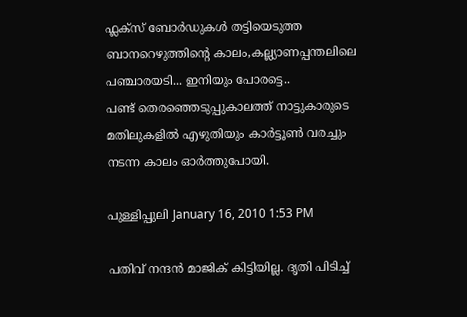ഫ്ലക്സ് ബോര്‍ഡുകള്‍ തട്ടിയെടുത്ത ബാനറെഴുത്തിന്റെ കാലം,കല്ല്യാണപ്പന്തലിലെ പഞ്ചാരയടി... ഇനിയും പോരട്ടെ..
പണ്ട് തെരഞ്ഞെടുപ്പുകാലത്ത് നാട്ടുകാരുടെ മതിലുകളില്‍ എഴുതിയും കാര്‍ട്ടൂണ്‍ വരച്ചും നടന്ന കാലം ഓര്‍ത്തുപോയി.

പുള്ളിപ്പുലി January 16, 2010 1:53 PM

പതിവ് നന്ദൻ മാജിക് കിട്ടിയില്ല. ദൃതി പിടിച്ച്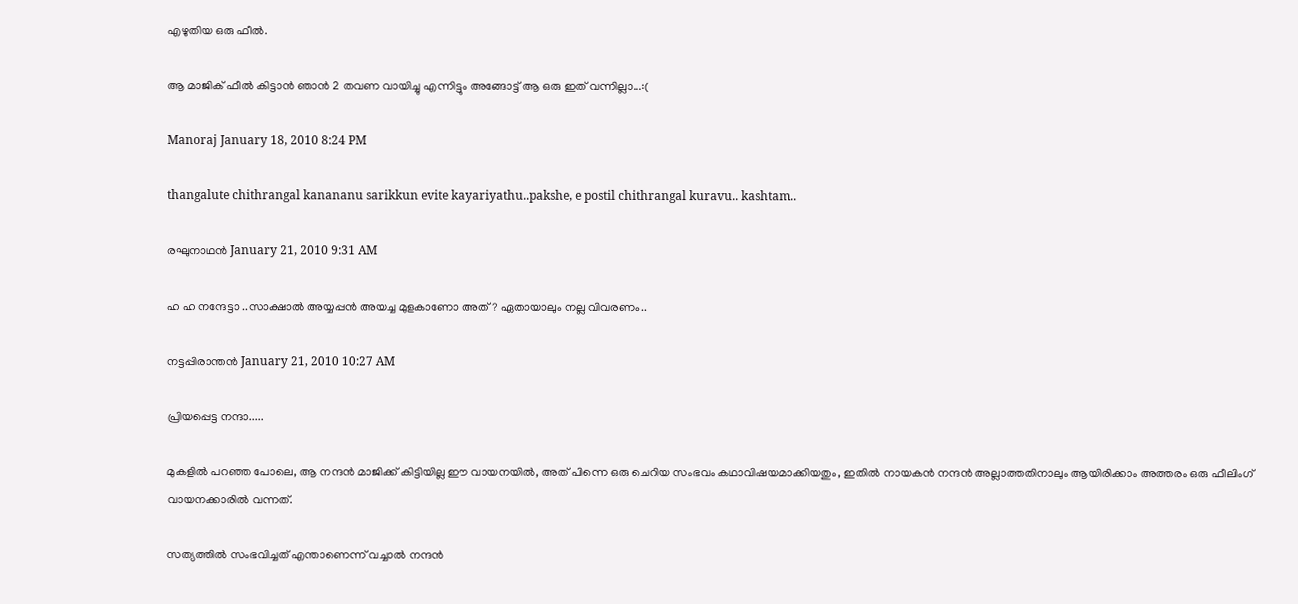എഴുതിയ ഒരു ഫീൽ.

ആ മാജിക് ഫീൽ കിട്ടാൻ ഞാൻ 2 തവണ വായിച്ചു എന്നിട്ടും അങ്ങോട്ട് ആ ഒരു ഇത് വന്നില്ലാ...:(

Manoraj January 18, 2010 8:24 PM

thangalute chithrangal kanananu sarikkun evite kayariyathu..pakshe, e postil chithrangal kuravu.. kashtam..

രഘുനാഥന്‍ January 21, 2010 9:31 AM

ഹ ഹ നന്ദേട്ടാ ..സാക്ഷാല്‍ അയ്യപ്പന്‍ അയച്ച മുളകാണോ അത്? ഏതായാലും നല്ല വിവരണം..

നട്ടപ്പിരാന്തന്‍ January 21, 2010 10:27 AM

പ്രിയപ്പെട്ട നന്ദാ.....

മുകളില്‍ പറഞ്ഞ പോലെ, ആ നന്ദന്‍ മാജിക്ക് കിട്ടിയില്ല ഈ വായനയില്‍, അത് പിന്നെ ഒരു ചെറിയ സംഭവം കഥാവിഷയമാക്കിയതും, ഇതില്‍ നായകന്‍ നന്ദന്‍ അല്ലാത്തതിനാലും ആയിരിക്കാം അത്തരം ഒരു ഫീലിംഗ് വായനക്കാരില്‍ വന്നത്.

സത്യത്തില്‍ സംഭവിച്ചത് എന്താണെന്ന് വച്ചാല്‍ നന്ദന്‍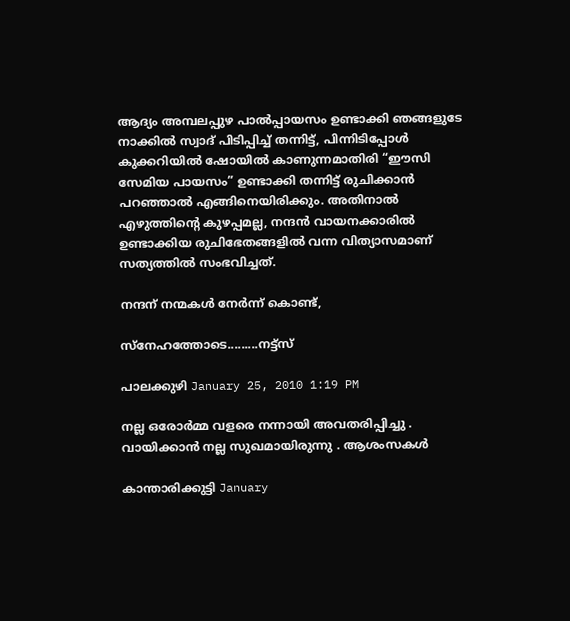ആദ്യം അമ്പലപ്പുഴ പാല്‍പ്പായസം ഉണ്ടാക്കി ഞങ്ങളുടേ നാക്കില്‍ സ്വാദ് പിടിപ്പിച്ച് തന്നിട്ട്, പിന്നിടിപ്പോള്‍ കുക്കറിയില്‍ ഷോയില്‍ കാണുന്നമാതിരി “ഈസി സേമിയ പായസം” ഉണ്ടാക്കി തന്നിട്ട് രുചിക്കാന്‍ പറഞ്ഞാല്‍ എങ്ങിനെയിരിക്കും. അതിനാല്‍ എഴുത്തിന്റെ കുഴപ്പമല്ല, നന്ദന്‍ വായനക്കാരില്‍ ഉണ്ടാക്കിയ രുചിഭേതങ്ങളില്‍ വന്ന വിത്യാസമാണ് സത്യത്തില്‍ സംഭവിച്ചത്.

നന്ദന് നന്മകള്‍ നേര്‍ന്ന് കൊണ്ട്,

സ്നേഹത്തോടെ.........നട്ട്സ്

പാലക്കുഴി January 25, 2010 1:19 PM

നല്ല ഒരോർമ്മ വളരെ നന്നായി അവതരിപ്പിച്ചു . വായിക്കാൻ നല്ല സുഖമായിരുന്നു . ആശംസകൾ

കാന്താരിക്കുട്ടി January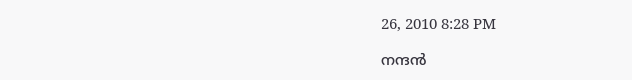26, 2010 8:28 PM

നന്ദൻ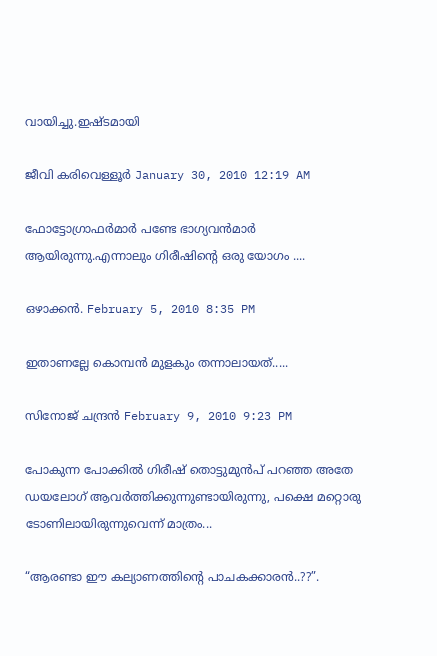വായിച്ചു.ഇഷ്ടമായി

ജീവി കരിവെള്ളൂര്‍ January 30, 2010 12:19 AM

ഫോട്ടോഗ്രാഫര്‍മാര്‍ പണ്ടേ ഭാഗ്യവന്‍മാര്‍ ആയിരുന്നു.എന്നാലും ഗിരീഷിന്‍റെ ഒരു യോഗം ....

ഒഴാക്കന്‍. February 5, 2010 8:35 PM

ഇതാണല്ലേ കൊമ്പന്‍ മുളകും തന്നാലായത്.....

സിനോജ്‌ ചന്ദ്രന്‍ February 9, 2010 9:23 PM

പോകുന്ന പോക്കില്‍ ഗിരീഷ് തൊട്ടുമുന്‍പ് പറഞ്ഞ അതേ ഡയലോഗ് ആവര്‍ത്തിക്കുന്നുണ്ടായിരുന്നു, പക്ഷെ മറ്റൊരു ടോണിലായിരുന്നുവെന്ന് മാത്രം...

“ആരണ്ടാ ഈ കല്യാണത്തിന്റെ പാചകക്കാരന്‍..??”.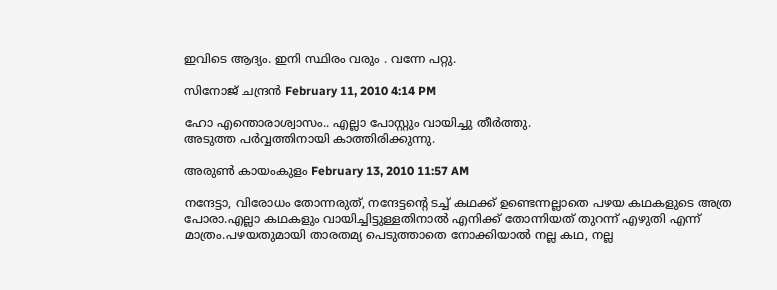ഇവിടെ ആദ്യം. ഇനി സ്ഥിരം വരും . വന്നേ പറ്റു.

സിനോജ്‌ ചന്ദ്രന്‍ February 11, 2010 4:14 PM

ഹോ എന്തൊരാശ്വാസം.. എല്ലാ പോസ്റ്റും വായിച്ചു തീര്‍ത്തു.
അടുത്ത പര്‍വ്വത്തിനായി കാത്തിരിക്കുന്നു.

അരുണ്‍ കായംകുളം February 13, 2010 11:57 AM

നന്ദേട്ടാ, വിരോധം തോന്നരുത്, നന്ദേട്ടന്‍റെ ടച്ച് കഥക്ക് ഉണ്ടെന്നല്ലാതെ പഴയ കഥകളുടെ അത്ര പോരാ.എല്ലാ കഥകളും വായിച്ചിട്ടുള്ളതിനാല്‍ എനിക്ക് തോന്നിയത് തുറന്ന് എഴുതി എന്ന് മാത്രം.പഴയതുമായി താരതമ്യ പെടുത്താതെ നോക്കിയാല്‍ നല്ല കഥ, നല്ല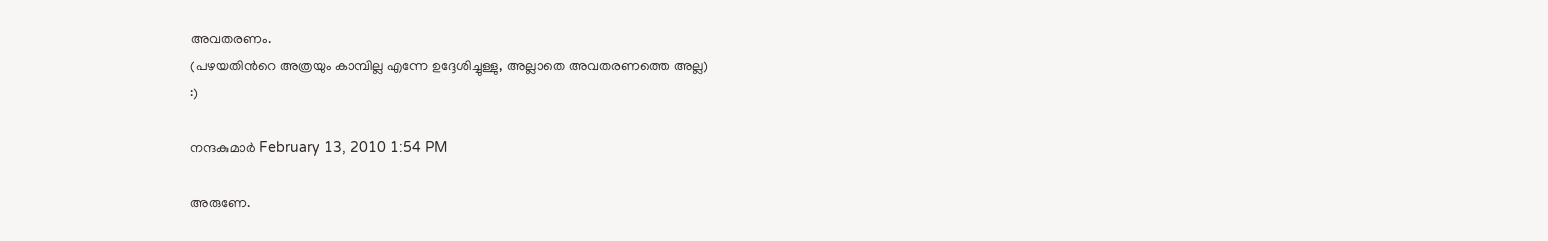അവതരണം.
(പഴയതിന്‍റെ അത്രയും കാമ്പില്ല എന്നേ ഉദ്ദേശിച്ചുള്ളു, അല്ലാതെ അവതരണത്തെ അല്ല)
:)

നന്ദകുമാര്‍ February 13, 2010 1:54 PM

അരുണേ.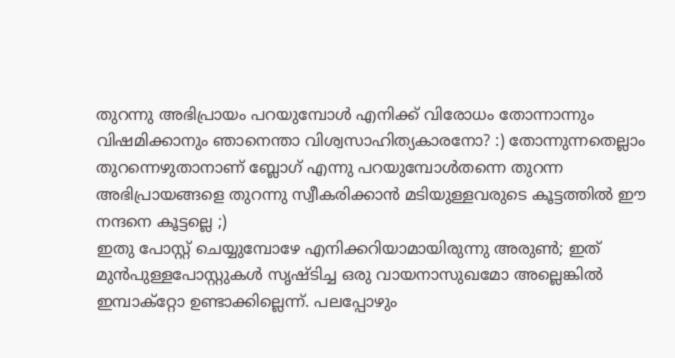തുറന്നു അഭിപ്രായം പറയുമ്പോൾ എനിക്ക് വിരോധം തോന്നാന്നും വിഷമിക്കാനും ഞാനെന്താ വിശ്വസാഹിത്യകാരനോ? :) തോന്നുന്നതെല്ലാം തുറന്നെഴുതാനാണ് ബ്ലോഗ് എന്നു പറയുമ്പോൾതന്നെ തുറന്ന അഭിപ്രായങ്ങളെ തുറന്നു സ്വീകരിക്കാൻ മടിയുള്ളവരുടെ കൂട്ടത്തിൽ ഈ നന്ദനെ കൂട്ടല്ലെ ;)
ഇതു പോസ്റ്റ് ചെയ്യുമ്പോഴേ എനിക്കറിയാമായിരുന്നു അരുൺ; ഇത് മുൻപുള്ളപോസ്റ്റുകൾ സൃഷ്ടിച്ച ഒരു വായനാസുഖമോ അല്ലെങ്കിൽ ഇമ്പാക്റ്റോ ഉണ്ടാക്കില്ലെന്ന്. പലപ്പോഴും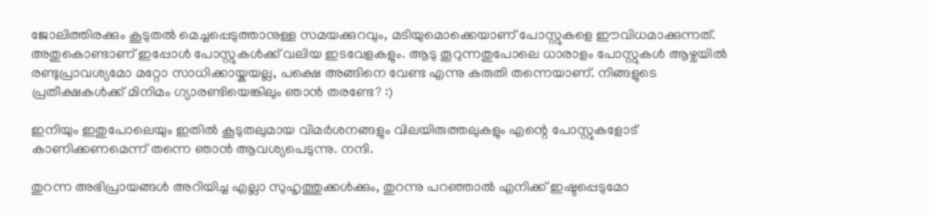ജോലിത്തിരക്കും കൂടുതൽ മെച്ചപ്പെടുത്താനുള്ള സമയക്കുറവും, മടിയുമൊക്കെയാണ് പോസ്റ്റുകളെ ഈവിധമാക്കുന്നത്. അതുകൊണ്ടാണ് ഇപ്പോൾ പോസ്റ്റുകൾക്ക് വലിയ ഇടവേളകളും. ആടു തൂറുന്നതുപോലെ ധാരാളം പോസ്റ്റുകൾ ആഴ്ചയിൽ രണ്ടുപ്രാവശ്യമോ മറ്റോ സാധിക്കായ്കയല്ല, പക്ഷെ അങ്ങിനെ വേണ്ട എന്നു കരുതി തന്നെയാണ്. നിങ്ങളുടെ പ്രതീക്ഷകൾക്ക് മിനിമം ഗ്യാരണ്ടിയെങ്കിലും ഞാൻ തരണ്ടേ? :)

ഇനിയും ഇതുപോലെയും ഇതിൽ കൂടുതലുമായ വിമർശനങ്ങളും വിലയിരുത്തലുകളും എന്റെ പോസ്റ്റുകളോട് കാണിക്കണമെന്ന് തന്നെ ഞാൻ ആവശ്യപെടുന്നു. നന്ദി.

തുറന്ന അഭിപ്രായങ്ങൾ അറിയിച്ച എല്ലാ സുഹൃത്തുക്കൾക്കും, തുറന്നു പറഞ്ഞാൽ എനിക്ക് ഇഷ്ടപ്പെടുമോ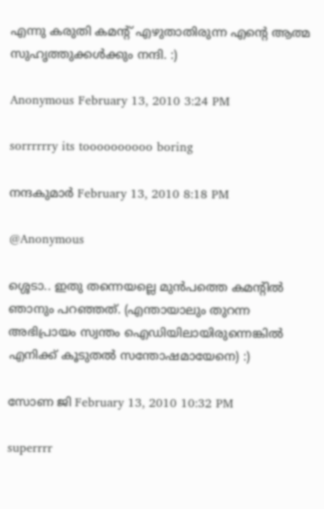എന്നു കരുതി കമന്റ് എഴുതാതിരുന്ന എന്റെ ആത്മ സുഹൃത്തുക്കൾക്കും നന്ദി. :)

Anonymous February 13, 2010 3:24 PM

sorrrrrry its toooooooooo boring

നന്ദകുമാര്‍ February 13, 2010 8:18 PM

@Anonymous

ശ്ശെടാ.. ഇതു തന്നെയല്ലെ മുൻപത്തെ കമന്റിൽ ഞാനും പറഞ്ഞത്. (എന്തായാലും തുറന്ന അഭിപ്രായം സ്വന്തം ഐഡിയിലായിരുന്നെങ്കിൽ എനിക്ക് കൂടുതൽ സന്തോഷമായേനെ) :)

സോണ ജി February 13, 2010 10:32 PM

superrrr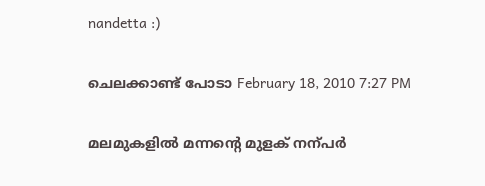nandetta :)

ചെലക്കാണ്ട് പോടാ February 18, 2010 7:27 PM

മലമുകളില്‍ മന്നന്‍റെ മുളക് നന്പര്‍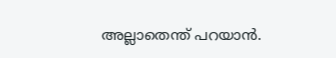അല്ലാതെന്ത് പറയാന്‍.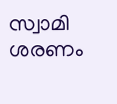സ്വാമി ശരണം